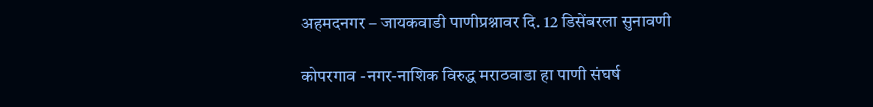अहमदनगर – जायकवाडी पाणीप्रश्नावर दि. 12 डिसेंबरला सुनावणी

कोपरगाव -नगर-नाशिक विरुद्ध मराठवाडा हा पाणी संघर्ष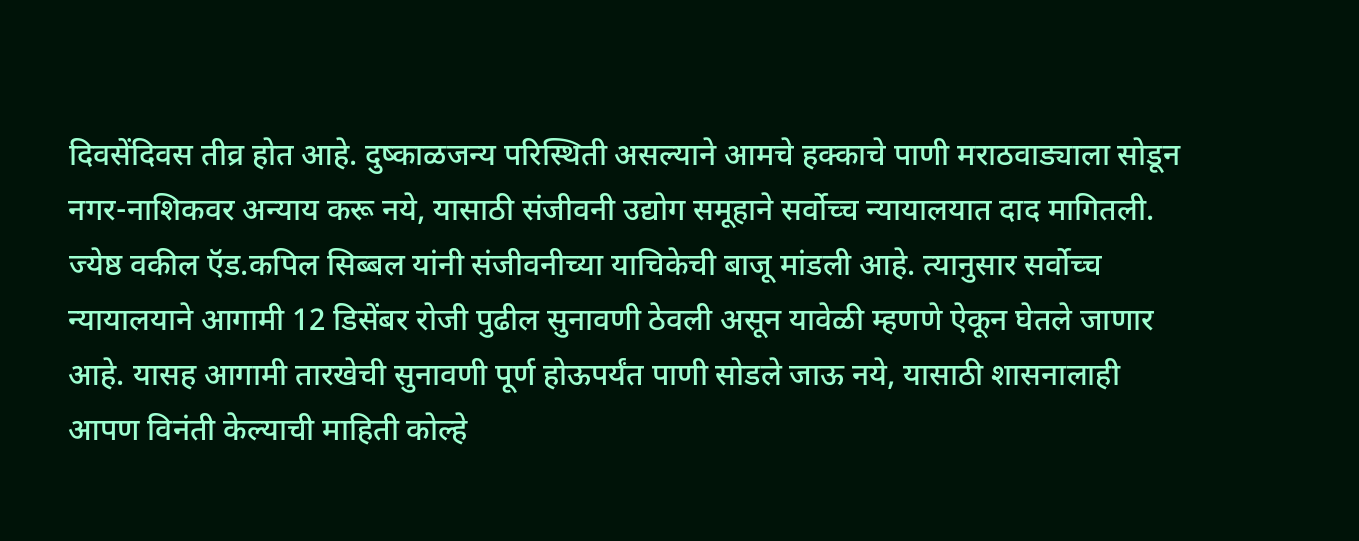दिवसेंदिवस तीव्र होत आहे. दुष्काळजन्य परिस्थिती असल्याने आमचे हक्काचे पाणी मराठवाड्याला सोडून नगर-नाशिकवर अन्याय करू नये, यासाठी संजीवनी उद्योग समूहाने सर्वोच्च न्यायालयात दाद मागितली.
ज्येष्ठ वकील ऍड.कपिल सिब्बल यांनी संजीवनीच्या याचिकेची बाजू मांडली आहे. त्यानुसार सर्वोच्च न्यायालयाने आगामी 12 डिसेंबर रोजी पुढील सुनावणी ठेवली असून यावेळी म्हणणे ऐकून घेतले जाणार आहे. यासह आगामी तारखेची सुनावणी पूर्ण होऊपर्यंत पाणी सोडले जाऊ नये, यासाठी शासनालाही आपण विनंती केल्याची माहिती कोल्हे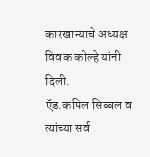कारखान्याचे अध्यक्ष विवक कोल्हे यांनी दिली.
ऍड.कपिल सिब्बल व त्यांच्या सर्व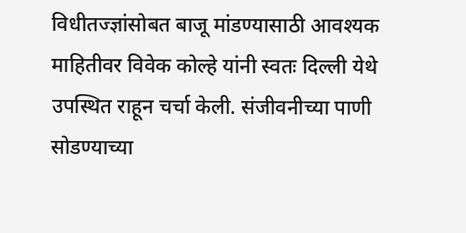विधीतज्ज्ञांसोबत बाजू मांडण्यासाठी आवश्यक माहितीवर विवेक कोल्हे यांनी स्वतः दिल्ली येथे उपस्थित राहून चर्चा केली. संजीवनीच्या पाणी सोडण्याच्या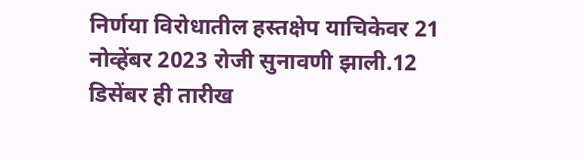निर्णया विरोधातील हस्तक्षेप याचिकेवर 21 नोव्हेंबर 2023 रोजी सुनावणी झाली.12 डिसेंबर ही तारीख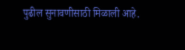पुढील सुनावणीसाठी मिळाली आहे.